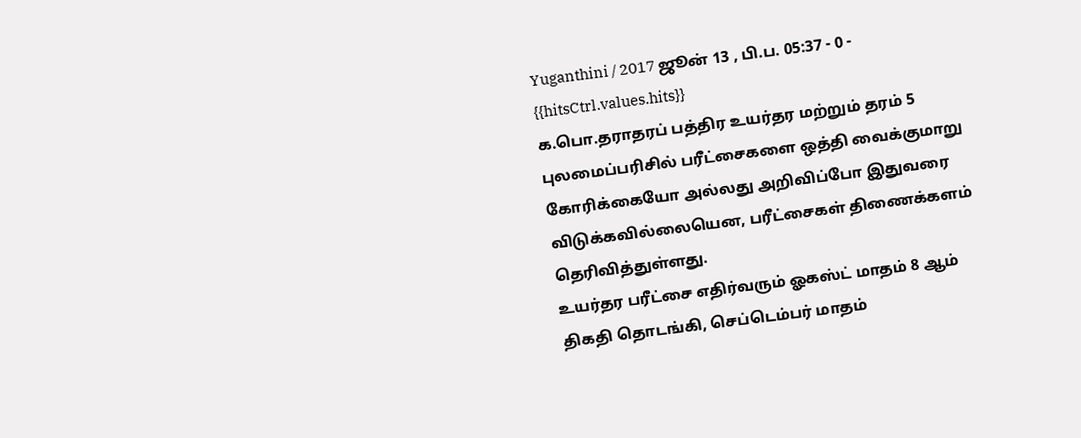Yuganthini / 2017 ஜூன் 13 , பி.ப. 05:37 - 0 - {{hitsCtrl.values.hits}}
க.பொ.தராதரப் பத்திர உயர்தர மற்றும் தரம் 5 புலமைப்பரிசில் பரீட்சைகளை ஒத்தி வைக்குமாறு கோரிக்கையோ அல்லது அறிவிப்போ இதுவரை விடுக்கவில்லையென, பரீட்சைகள் திணைக்களம் தெரிவித்துள்ளது.
உயர்தர பரீட்சை எதிர்வரும் ஓகஸ்ட் மாதம் 8 ஆம் திகதி தொடங்கி, செப்டெம்பர் மாதம்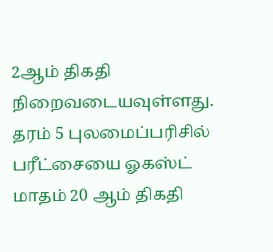2ஆம் திகதி நிறைவடையவுள்ளது.
தரம் 5 புலமைப்பரிசில் பரீட்சையை ஓகஸ்ட் மாதம் 20 ஆம் திகதி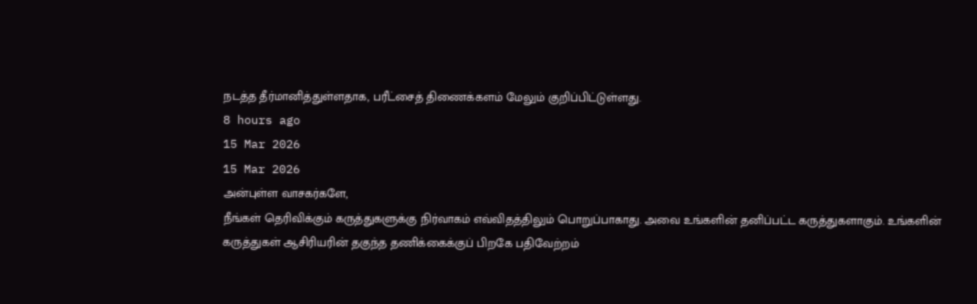நடத்த தீர்மானித்துள்ளதாக, பரீட்சைத் திணைக்களம் மேலும் குறிப்பிட்டுள்ளது.
8 hours ago
15 Mar 2026
15 Mar 2026
அன்புள்ள வாசகர்களே,
நீங்கள் தெரிவிக்கும் கருத்துகளுக்கு நிர்வாகம் எவ்விதத்திலும் பொறுப்பாகாது. அவை உங்களின் தனிப்பட்ட கருத்துகளாகும். உங்களின் கருத்துகள் ஆசிரியரின் தகுந்த தணிக்கைக்குப் பிறகே பதிவேற்றம்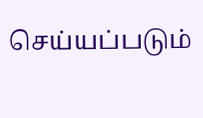செய்யப்படும்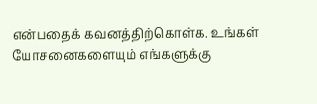என்பதைக் கவனத்திற்கொள்க. உங்கள் யோசனைகளையும் எங்களுக்கு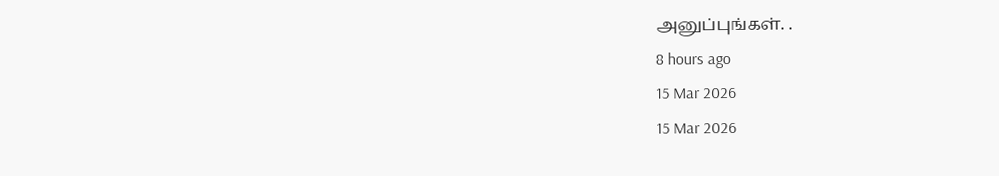அனுப்புங்கள். .
8 hours ago
15 Mar 2026
15 Mar 2026